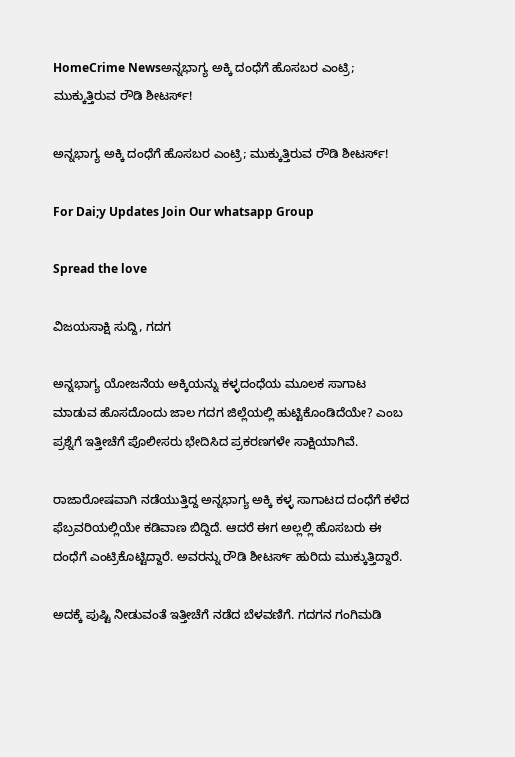HomeCrime Newsಅನ್ನಭಾಗ್ಯ ಅಕ್ಕಿ ದಂಧೆಗೆ ಹೊಸಬರ ಎಂಟ್ರಿ; ಮುಕ್ಕುತ್ತಿರುವ ರೌಡಿ ಶೀಟರ್ಸ್!

ಅನ್ನಭಾಗ್ಯ ಅಕ್ಕಿ ದಂಧೆಗೆ ಹೊಸಬರ ಎಂಟ್ರಿ; ಮುಕ್ಕುತ್ತಿರುವ ರೌಡಿ ಶೀಟರ್ಸ್!

For Dai;y Updates Join Our whatsapp Group

Spread the love

ವಿಜಯಸಾಕ್ಷಿ ಸುದ್ದಿ, ಗದಗ

ಅನ್ನಭಾಗ್ಯ ಯೋಜನೆಯ ಅಕ್ಕಿಯನ್ನು ಕಳ್ಳದಂಧೆಯ ಮೂಲಕ ಸಾಗಾಟ ಮಾಡುವ ಹೊಸದೊಂದು ಜಾಲ ಗದಗ ಜಿಲ್ಲೆಯಲ್ಲಿ ಹುಟ್ಟಿಕೊಂಡಿದೆಯೇ? ಎಂಬ ಪ್ರಶ್ನೆಗೆ ಇತ್ತೀಚೆಗೆ ಪೊಲೀಸರು ಭೇದಿಸಿದ ಪ್ರಕರಣಗಳೇ ಸಾಕ್ಷಿಯಾಗಿವೆ.

ರಾಜಾರೋಷವಾಗಿ ನಡೆಯುತ್ತಿದ್ದ ಅನ್ನಭಾಗ್ಯ ಅಕ್ಕಿ ಕಳ್ಳ ಸಾಗಾಟದ ದಂಧೆಗೆ ಕಳೆದ ಫೆಬ್ರವರಿಯಲ್ಲಿಯೇ ಕಡಿವಾಣ ಬಿದ್ದಿದೆ. ಆದರೆ ಈಗ ಅಲ್ಲಲ್ಲಿ ಹೊಸಬರು ಈ ದಂಧೆಗೆ ಎಂಟ್ರಿಕೊಟ್ಟಿದ್ದಾರೆ. ಅವರನ್ನು ರೌಡಿ ಶೀಟರ್ಸ್ ಹುರಿದು ಮುಕ್ಕುತ್ತಿದ್ದಾರೆ.

ಅದಕ್ಕೆ ಪುಷ್ಟಿ ನೀಡುವಂತೆ ಇತ್ತೀಚೆಗೆ ನಡೆದ ಬೆಳವಣಿಗೆ. ಗದಗನ ಗಂಗಿಮಡಿ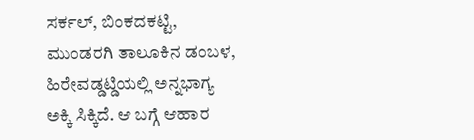ಸರ್ಕಲ್, ಬಿಂಕದಕಟ್ಟಿ, ಮುಂಡರಗಿ ತಾಲೂಕಿನ ಡಂಬಳ, ಹಿರೇವಡ್ಡಟ್ಡಿಯಲ್ಲಿ ಅನ್ನಭಾಗ್ಯ ಅಕ್ಕಿ ಸಿಕ್ಕಿದೆ. ಆ ಬಗ್ಗೆ ಆಹಾರ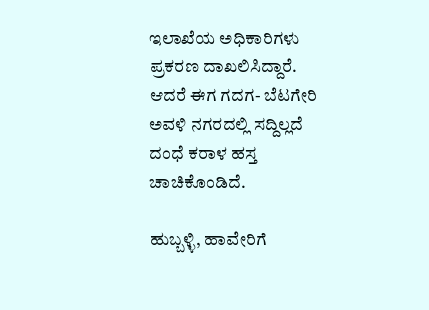ಇಲಾಖೆಯ ಅಧಿಕಾರಿಗಳು ಪ್ರಕರಣ ದಾಖಲಿಸಿದ್ದಾರೆ. ಆದರೆ ಈಗ ಗದಗ- ಬೆಟಗೇರಿ ಅವಳಿ ನಗರದಲ್ಲಿ ಸದ್ದಿಲ್ಲದೆ ದಂಧೆ ಕರಾಳ ಹಸ್ತ ಚಾಚಿಕೊಂಡಿದೆ.

ಹುಬ್ಬಳ್ಳಿ, ಹಾವೇರಿಗೆ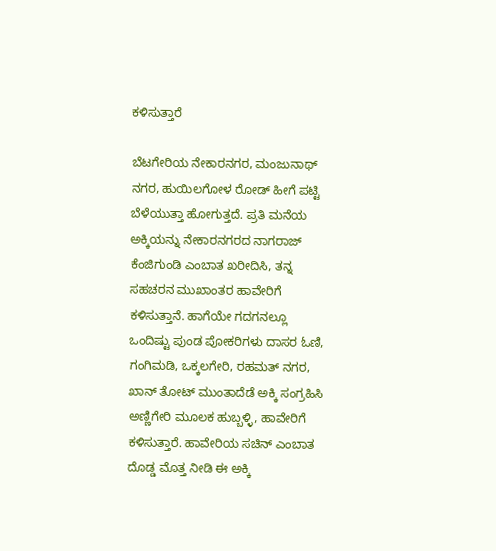ಕಳಿಸುತ್ತಾರೆ

ಬೆಟಗೇರಿಯ ನೇಕಾರನಗರ, ಮಂಜುನಾಥ್ ನಗರ, ಹುಯಿಲಗೋಳ ರೋಡ್ ಹೀಗೆ ಪಟ್ಟಿ ಬೆಳೆಯುತ್ತಾ ಹೋಗುತ್ತದೆ. ಪ್ರತಿ ಮನೆಯ ಅಕ್ಕಿಯನ್ನು ನೇಕಾರನಗರದ ನಾಗರಾಜ್ ಕೆಂಜಿಗುಂಡಿ ಎಂಬಾತ ಖರೀದಿಸಿ, ತನ್ನ ಸಹಚರನ ಮುಖಾಂತರ ಹಾವೇರಿಗೆ ಕಳಿಸುತ್ತಾನೆ. ಹಾಗೆಯೇ ಗದಗನಲ್ಲೂ ಒಂದಿಷ್ಟು ಪುಂಡ ಪೋಕರಿಗಳು ದಾಸರ ಓಣಿ, ಗಂಗಿಮಡಿ, ಒಕ್ಕಲಗೇರಿ, ರಹಮತ್ ನಗರ, ಖಾನ್ ತೋಟ್ ಮುಂತಾದೆಡೆ ಅಕ್ಕಿ ಸಂಗ್ರಹಿಸಿ ಅಣ್ಣಿಗೇರಿ ಮೂಲಕ ಹುಬ್ಬಳ್ಳಿ, ಹಾವೇರಿಗೆ ಕಳಿಸುತ್ತಾರೆ. ಹಾವೇರಿಯ ಸಚಿನ್ ಎಂಬಾತ ದೊಡ್ಡ ಮೊತ್ತ ನೀಡಿ ಈ ಅಕ್ಕಿ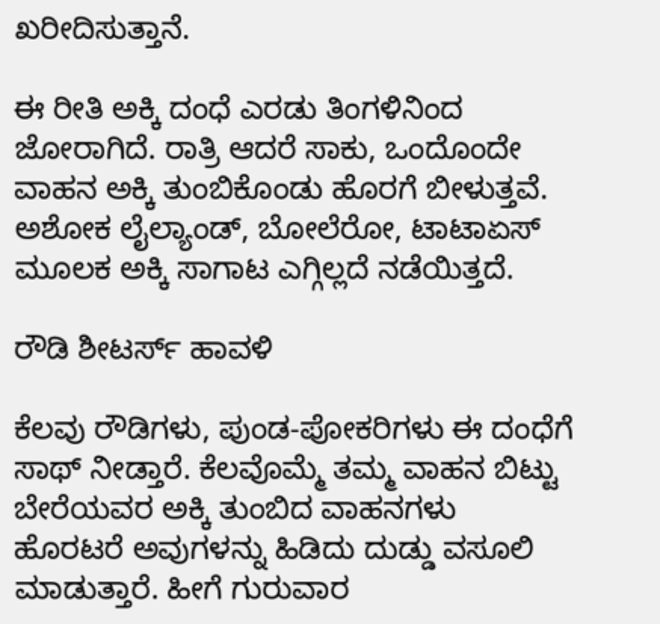ಖರೀದಿಸುತ್ತಾನೆ.

ಈ ರೀತಿ ಅಕ್ಕಿ ದಂಧೆ ಎರಡು ತಿಂಗಳಿನಿಂದ ಜೋರಾಗಿದೆ. ರಾತ್ರಿ ಆದರೆ ಸಾಕು, ಒಂದೊಂದೇ ವಾಹನ ಅಕ್ಕಿ ತುಂಬಿಕೊಂಡು ಹೊರಗೆ ಬೀಳುತ್ತವೆ. ಅಶೋಕ ಲೈಲ್ಯಾಂಡ್, ಬೋಲೆರೋ, ಟಾಟಾಏಸ್ ಮೂಲಕ ಅಕ್ಕಿ ಸಾಗಾಟ ಎಗ್ಗಿಲ್ಲದೆ ನಡೆಯಿತ್ತದೆ.

ರೌಡಿ ಶೀಟರ್ಸ್ ಹಾವಳಿ

ಕೆಲವು ರೌಡಿಗಳು, ಪುಂಡ-ಪೋಕರಿಗಳು ಈ ದಂಧೆಗೆ ಸಾಥ್ ನೀಡ್ತಾರೆ. ಕೆಲವೊಮ್ಮೆ ತಮ್ಮ ವಾಹನ ಬಿಟ್ಟು ಬೇರೆಯವರ ಅಕ್ಕಿ ತುಂಬಿದ ವಾಹನಗಳು ಹೊರಟರೆ ಅವುಗಳನ್ನು ಹಿಡಿದು ದುಡ್ಡು ವಸೂಲಿ ಮಾಡುತ್ತಾರೆ. ಹೀಗೆ ಗುರುವಾರ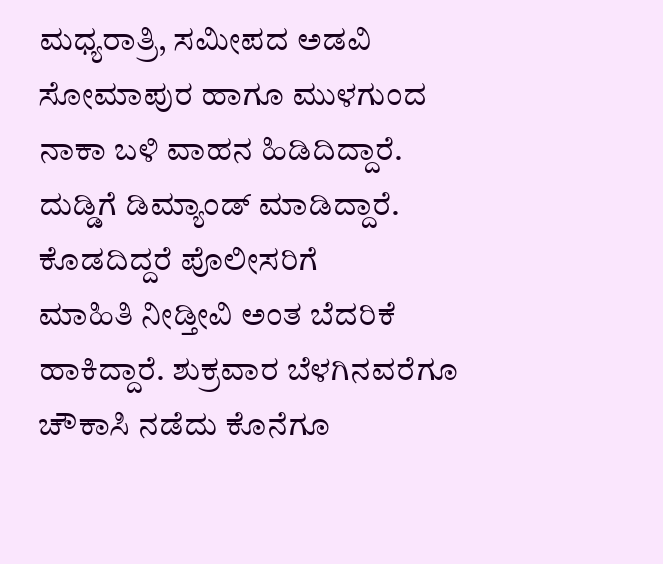ಮಧ್ಯರಾತ್ರಿ, ಸಮೀಪದ ಅಡವಿ ಸೋಮಾಪುರ‌ ಹಾಗೂ ಮುಳಗುಂದ ನಾಕಾ ಬಳಿ ವಾಹನ ಹಿಡಿದಿದ್ದಾರೆ. ದುಡ್ಡಿಗೆ ಡಿಮ್ಯಾಂಡ್ ಮಾಡಿದ್ದಾರೆ. ಕೊಡದಿದ್ದರೆ ಪೊಲೀಸರಿಗೆ ಮಾಹಿತಿ ‌ನೀಡ್ತೀವಿ ಅಂತ ಬೆದರಿಕೆ ಹಾಕಿದ್ದಾರೆ. ಶುಕ್ರವಾರ ಬೆಳಗಿನವರೆಗೂ ಚೌಕಾಸಿ ನಡೆದು ಕೊನೆಗೂ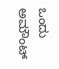ಒಂದು ಅಮೌಂಟ್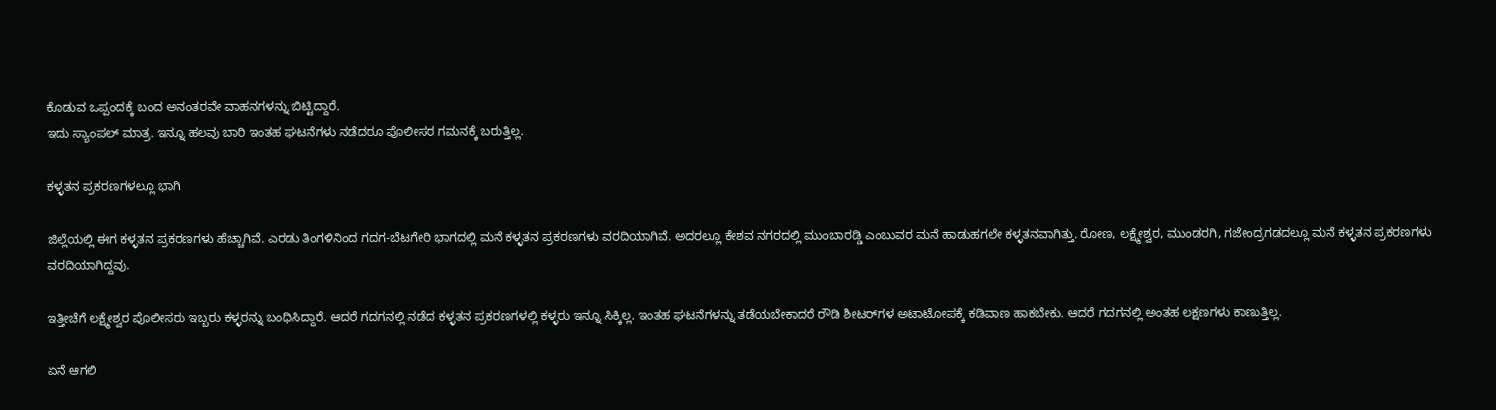ಕೊಡುವ ಒಪ್ಪಂದಕ್ಕೆ ಬಂದ ಅನಂತರವೇ ವಾಹನಗಳನ್ನು ಬಿಟ್ಟಿದ್ದಾರೆ.
ಇದು ಸ್ಯಾಂಪಲ್ ಮಾತ್ರ. ಇನ್ನೂ ಹಲವು ಬಾರಿ ಇಂತಹ ಘಟನೆಗಳು ನಡೆದರೂ ಪೊಲೀಸರ ಗಮನಕ್ಕೆ ಬರುತ್ತಿಲ್ಲ.

ಕಳ್ಳತನ ಪ್ರಕರಣಗಳಲ್ಲೂ ಭಾಗಿ

ಜಿಲ್ಲೆಯಲ್ಲಿ ಈಗ ಕಳ್ಳತನ ಪ್ರಕರಣಗಳು ಹೆಚ್ಚಾಗಿವೆ. ಎರಡು ತಿಂಗಳಿನಿಂದ ಗದಗ-ಬೆಟಗೇರಿ‌ ಭಾಗದಲ್ಲಿ ಮನೆ ಕಳ್ಳತನ ಪ್ರಕರಣಗಳು ವರದಿಯಾಗಿವೆ. ಅದರಲ್ಲೂ ಕೇಶವ ನಗರದಲ್ಲಿ ಮುಂಬಾರಡ್ಡಿ ಎಂಬುವರ ಮನೆ ಹಾಡುಹಗಲೇ ಕಳ್ಳತನವಾಗಿತ್ತು. ರೋಣ, ಲಕ್ಷ್ಮೇಶ್ವರ, ಮುಂಡರಗಿ, ಗಜೇಂದ್ರಗಡದಲ್ಲೂ ಮನೆ ಕಳ್ಳತನ ಪ್ರಕರಣಗಳು ವರದಿಯಾಗಿದ್ದವು.

ಇತ್ತೀಚೆಗೆ ಲಕ್ಷ್ಮೇಶ್ವರ ಪೊಲೀಸರು ಇಬ್ಬರು ಕಳ್ಳರನ್ನು ಬಂಧಿಸಿದ್ದಾರೆ. ಆದರೆ ಗದಗನಲ್ಲಿ ನಡೆದ ಕಳ್ಳತನ ಪ್ರಕರಣಗಳಲ್ಲಿ ಕಳ್ಳರು ಇನ್ನೂ ಸಿಕ್ಕಿಲ್ಲ. ಇಂತಹ ಘಟನೆಗಳನ್ನು ತಡೆಯಬೇಕಾದರೆ ರೌಡಿ ಶೀಟರ್‌ಗಳ ಅಟಾಟೋಪಕ್ಕೆ ಕಡಿವಾಣ ಹಾಕಬೇಕು. ಆದರೆ ಗದಗನಲ್ಲಿ ಅಂತಹ ಲಕ್ಷಣಗಳು ಕಾಣುತ್ತಿಲ್ಲ.

ಏನೆ ಆಗಲಿ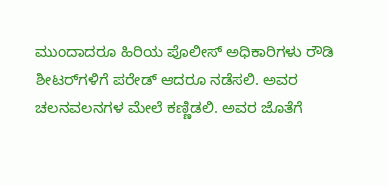ಮುಂದಾದರೂ ಹಿರಿಯ ಪೊಲೀಸ್ ಅಧಿಕಾರಿಗಳು ರೌಡಿ ಶೀಟರ್‌ಗಳಿಗೆ ಪರೇಡ್ ಆದರೂ ನಡೆಸಲಿ. ಅವರ ಚಲನವಲನಗಳ ಮೇಲೆ ಕಣ್ಣಿಡಲಿ. ಅವರ ಜೊತೆಗೆ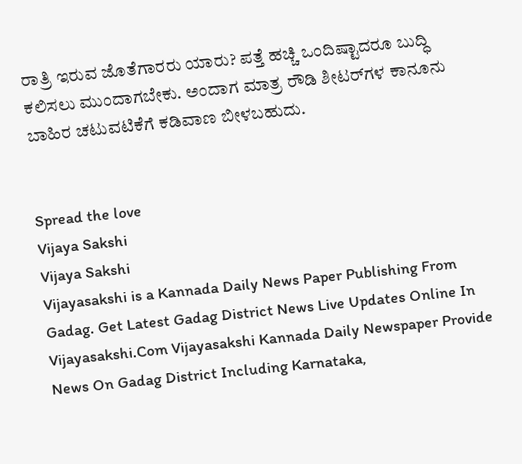ರಾತ್ರಿ ಇರುವ ಜೊತೆಗಾರರು ಯಾರು? ಪತ್ತೆ ಹಚ್ಚಿ ಒಂದಿಷ್ಟಾದರೂ ಬುದ್ಧಿ ಕಲಿಸಲು ಮುಂದಾಗಬೇಕು. ಅಂದಾಗ ಮಾತ್ರ ರೌಡಿ ಶೀಟರ್‌ಗಳ ಕಾನೂನು ಬಾಹಿರ ಚಟುವಟಿಕೆಗೆ ಕಡಿವಾಣ ಬೀಳಬಹುದು.


Spread the love
Vijaya Sakshi
Vijaya Sakshi
Vijayasakshi is a Kannada Daily News Paper Publishing From Gadag. Get Latest Gadag District News Live Updates Online In Vijayasakshi.Com Vijayasakshi Kannada Daily Newspaper Provide News On Gadag District Including Karnataka,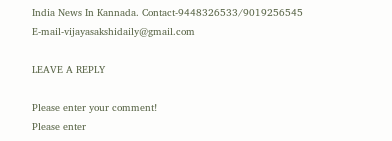India News In Kannada. Contact-9448326533/9019256545 E-mail-vijayasakshidaily@gmail.com

LEAVE A REPLY

Please enter your comment!
Please enter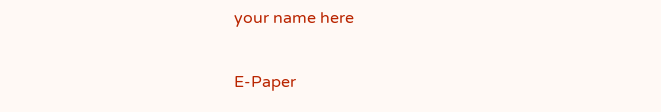your name here

E-Paper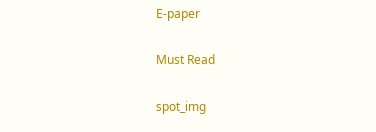E-paper

Must Read

spot_img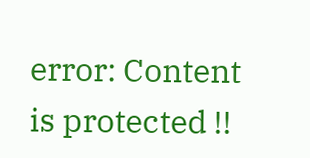error: Content is protected !!